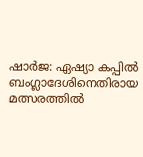ഷാർജ: ഏഷ്യാ കപ്പിൽ ബംഗ്ലാദേശിനെതിരായ മത്സരത്തിൽ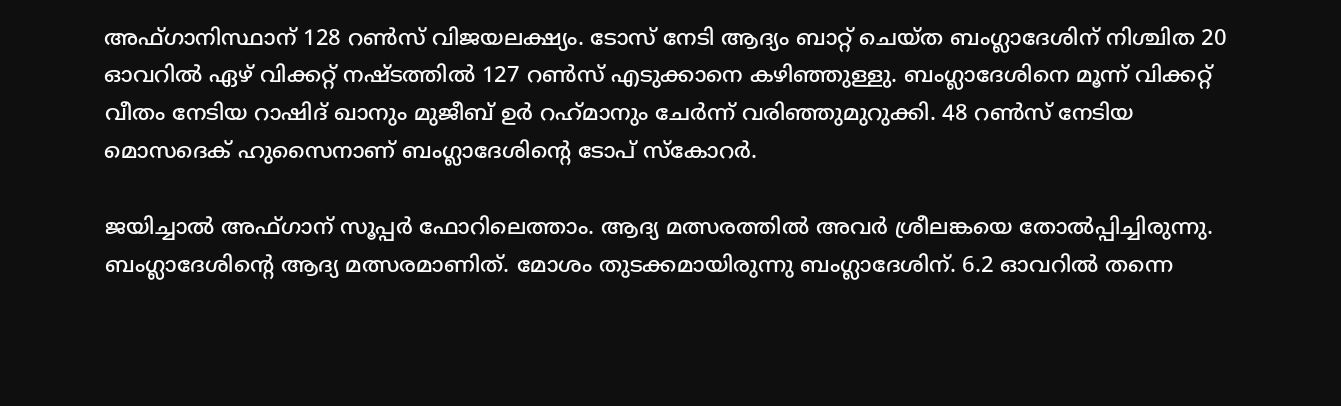അഫ്ഗാനിസ്ഥാന് 128 റൺസ് വിജയലക്ഷ്യം. ടോസ് നേടി ആദ്യം ബാറ്റ് ചെയ്ത ബംഗ്ലാദേശിന് നിശ്ചിത 20 ഓവറിൽ ഏഴ് വിക്കറ്റ് നഷ്ടത്തിൽ 127 റൺസ് എടുക്കാനെ കഴിഞ്ഞുള്ളു. ബംഗ്ലാദേശിനെ മൂന്ന് വിക്കറ്റ് വീതം നേടിയ റാഷിദ് ഖാനും മുജീബ് ഉർ റഹ്‌മാനും ചേർന്ന് വരിഞ്ഞുമുറുക്കി. 48 റൺസ് നേടിയ മൊസദെക് ഹുസൈനാണ് ബംഗ്ലാദേശിന്റെ ടോപ് സ്‌കോറർ.

ജയിച്ചാൽ അഫ്ഗാന് സൂപ്പർ ഫോറിലെത്താം. ആദ്യ മത്സരത്തിൽ അവർ ശ്രീലങ്കയെ തോൽപ്പിച്ചിരുന്നു. ബംഗ്ലാദേശിന്റെ ആദ്യ മത്സരമാണിത്. മോശം തുടക്കമായിരുന്നു ബംഗ്ലാദേശിന്. 6.2 ഓവറിൽ തന്നെ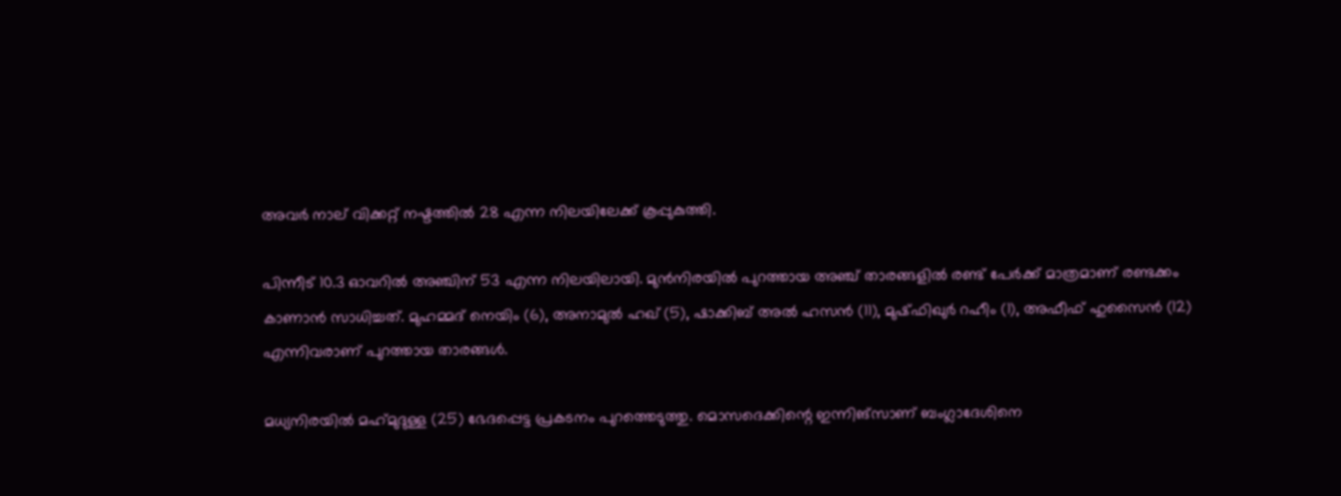അവർ നാല് വിക്കറ്റ് നഷ്ടത്തിൽ 28 എന്ന നിലയിലേക്ക് കൂപ്പുകുത്തി.

പിന്നീട് 10.3 ഓവറിൽ അഞ്ചിന് 53 എന്ന നിലയിലായി. മുൻനിരയിൽ പുറത്തായ അഞ്ച് താരങ്ങളിൽ രണ്ട് പേർക്ക് മാത്രമാണ് രണ്ടക്കം കാണാൻ സാധിച്ചത്. മുഹമ്മദ് നെയിം (6), അനാമുൽ ഹഖ് (5), ഷാക്കിബ് അൽ ഹസൻ (11), മുഷ്ഫിഖുർ റഹീം (1), അഫീഫ് ഹുസൈൻ (12) എന്നിവരാണ് പുറത്തായ താരങ്ങൾ.

മധ്യനിരയിൽ മഹ്‌മുദുള്ള (25) ഭേദപ്പെട്ട പ്രകടനം പുറത്തെടുത്തു. മൊസദെക്കിന്റെ ഇന്നിങ്സാണ് ബംഗ്ലാദേശിനെ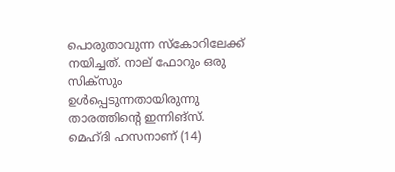പൊരുതാവുന്ന സ്‌കോറിലേക്ക് നയിച്ചത്. നാല് ഫോറും ഒരു സിക്സും ഉൾപ്പെടുന്നതായിരുന്നു താരത്തിന്റെ ഇന്നിങ്സ്. മെഹ്ദി ഹസനാണ് (14)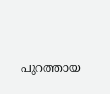പുറത്തായ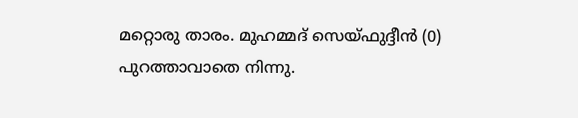മറ്റൊരു താരം. മുഹമ്മദ് സെയ്ഫുദ്ദീൻ (0) പുറത്താവാതെ നിന്നു.